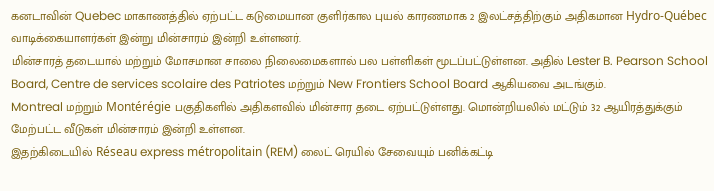கனடாவின் Quebec மாகாணத்தில் ஏற்பட்ட கடுமையான குளிர்கால புயல் காரணமாக 2 இலட்சத்திற்கும் அதிகமான Hydro-Québec வாடிக்கையாளர்கள் இன்று மின்சாரம் இன்றி உள்ளனர்.
மின்சாரத் தடையால் மற்றும் மோசமான சாலை நிலைமைகளால் பல பள்ளிகள் மூடப்பட்டுள்ளன. அதில் Lester B. Pearson School Board, Centre de services scolaire des Patriotes மற்றும் New Frontiers School Board ஆகியவை அடங்கும்.
Montreal மற்றும் Montérégie பகுதிகளில் அதிகளவில் மின்சார தடை ஏற்பட்டுள்ளது. மொன்றியலில் மட்டும் 32 ஆயிரத்துக்கும் மேற்பட்ட வீடுகள் மின்சாரம் இன்றி உள்ளன.
இதற்கிடையில் Réseau express métropolitain (REM) லைட் ரெயில் சேவையும் பனிக்கட்டி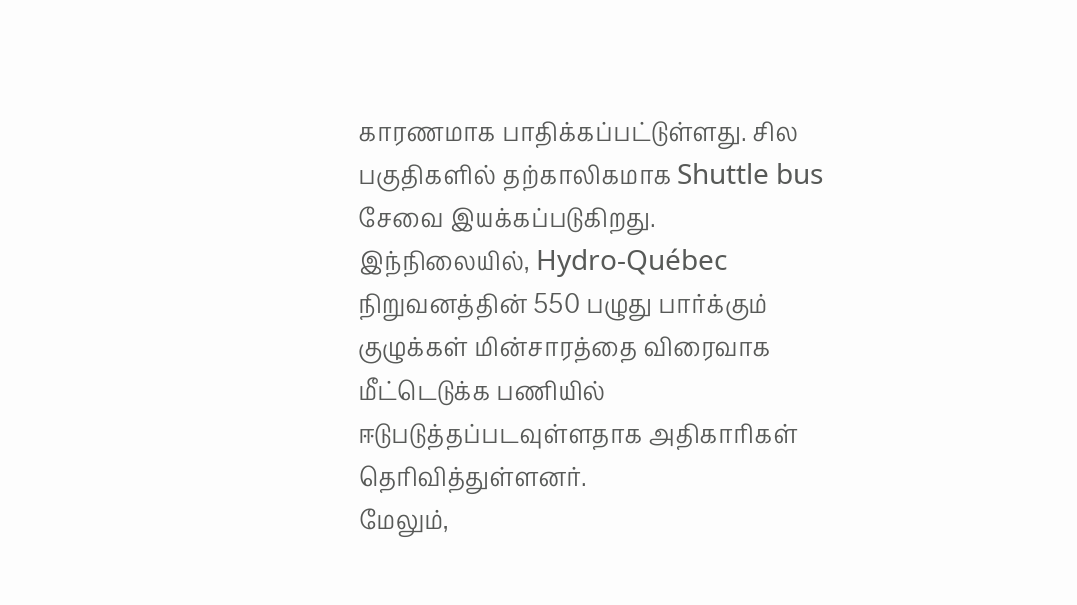காரணமாக பாதிக்கப்பட்டுள்ளது. சில பகுதிகளில் தற்காலிகமாக Shuttle bus சேவை இயக்கப்படுகிறது.
இந்நிலையில், Hydro-Québec நிறுவனத்தின் 550 பழுது பார்க்கும் குழுக்கள் மின்சாரத்தை விரைவாக மீட்டெடுக்க பணியில் ஈடுபடுத்தப்படவுள்ளதாக அதிகாரிகள் தெரிவித்துள்ளனர்.
மேலும்,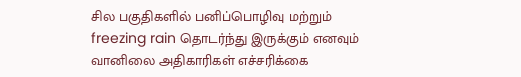சில பகுதிகளில் பனிப்பொழிவு மற்றும் freezing rain தொடர்ந்து இருக்கும் எனவும் வானிலை அதிகாரிகள் எச்சரிக்கை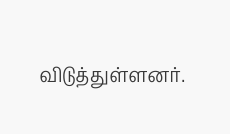விடுத்துள்ளனர்.